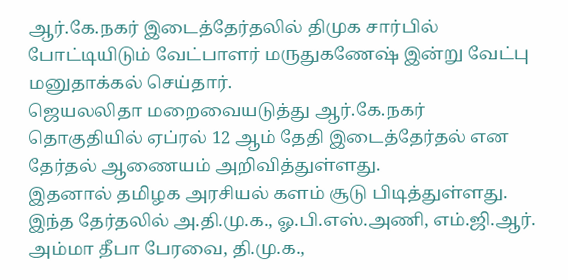ஆர்.கே.நகர் இடைத்தேர்தலில் திமுக சார்பில் போட்டியிடும் வேட்பாளர் மருதுகணேஷ் இன்று வேட்பு மனுதாக்கல் செய்தார்.
ஜெயலலிதா மறைவையடுத்து ஆர்.கே.நகர் தொகுதியில் ஏப்ரல் 12 ஆம் தேதி இடைத்தேர்தல் என தேர்தல் ஆணையம் அறிவித்துள்ளது.
இதனால் தமிழக அரசியல் களம் சூடு பிடித்துள்ளது. இந்த தேர்தலில் அ.தி.மு.க., ஓ.பி.எஸ்.அணி, எம்.ஜி.ஆர். அம்மா தீபா பேரவை, தி.மு.க.,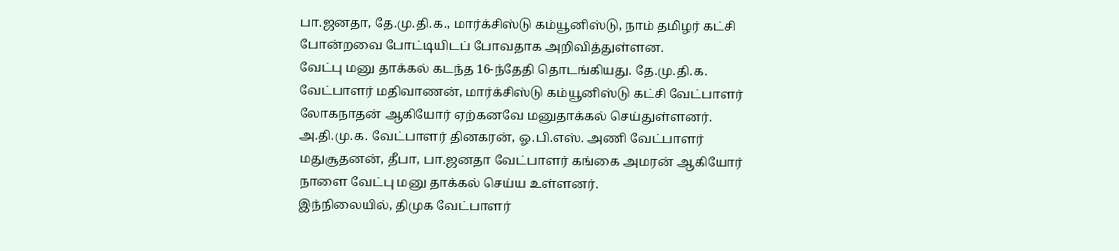பா.ஜனதா, தே.மு.தி.க., மார்க்சிஸ்டு கம்யூனிஸ்டு, நாம் தமிழர் கட்சி போன்றவை போட்டியிடப் போவதாக அறிவித்துள்ளன.
வேட்பு மனு தாக்கல் கடந்த 16-ந்தேதி தொடங்கியது. தே.மு.தி.க. வேட்பாளர் மதிவாணன், மார்க்சிஸ்டு கம்யூனிஸ்டு கட்சி வேட்பாளர் லோகநாதன் ஆகியோர் ஏற்கனவே மனுதாக்கல் செய்துள்ளனர்.
அ.தி.மு.க. வேட்பாளர் தினகரன், ஓ.பி.எஸ். அணி வேட்பாளர் மதுசூதனன், தீபா, பா.ஜனதா வேட்பாளர் கங்கை அமரன் ஆகியோர் நாளை வேட்பு மனு தாக்கல் செய்ய உள்ளனர்.
இந்நிலையில், திமுக வேட்பாளர்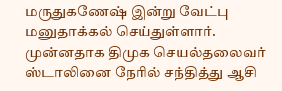மருதுகணேஷ் இன்று வேட்பு மனுதாக்கல் செய்துள்ளார்.
முன்னதாக திமுக செயல்தலைவர் ஸ்டாலினை நேரில் சந்தித்து ஆசி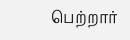பெற்றார்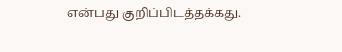என்பது குறிப்பிடத்தக்கது.